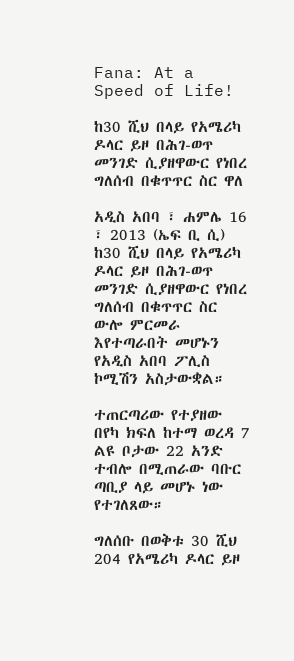Fana: At a Speed of Life!

ከ30 ሺህ በላይ የአሜሪካ ዶላር ይዞ በሕገ-ወጥ መንገድ ሲያዘዋውር የነበረ ግለሰብ በቁጥጥር ስር ዋለ

አዲስ አበባ ፣ ሐምሌ 16 ፣ 2013 (ኤፍ ቢ ሲ) ከ30 ሺህ በላይ የአሜሪካ ዶላር ይዞ በሕገ-ወጥ መንገድ ሲያዘዋውር የነበረ ግለሰብ በቁጥጥር ስር ውሎ ምርመራ እየተጣራበት መሆኑን የአዲስ አበባ ፖሊስ ኮሚሽን አስታውቋል።

ተጠርጣሪው የተያዘው በየካ ክፍለ ከተማ ወረዳ 7 ልዩ ቦታው 22 አንድ ተብሎ በሚጠራው ባቡር ጣቢያ ላይ መሆኑ ነው የተገለጸው።

ግለሰቡ በወቅቱ 30 ሺህ 204 የአሜሪካ ዶላር ይዞ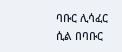ባቡር ሊሳፈር ሲል በባቡር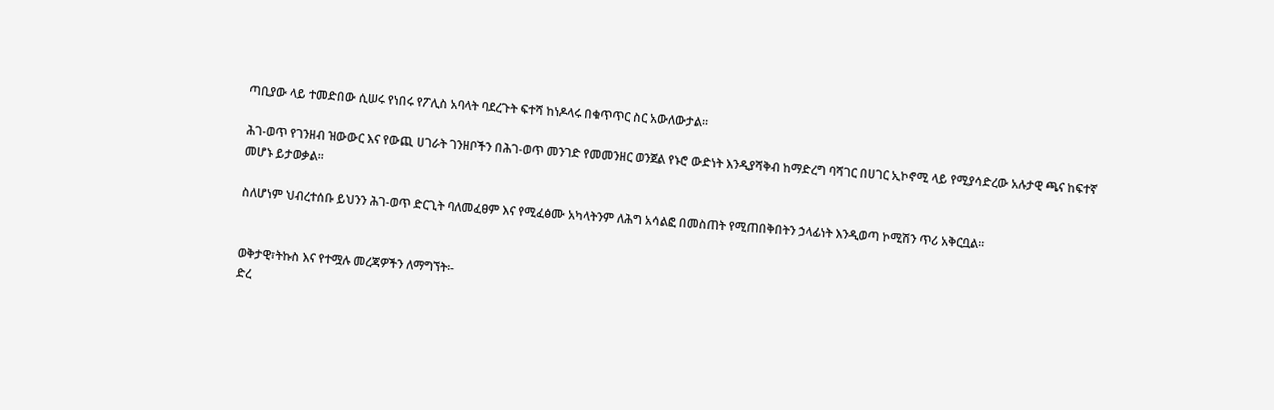ጣቢያው ላይ ተመድበው ሲሠሩ የነበሩ የፖሊስ አባላት ባደረጉት ፍተሻ ከነዶላሩ በቁጥጥር ስር አውለውታል።

ሕገ-ወጥ የገንዘብ ዝውውር እና የውጪ ሀገራት ገንዘቦችን በሕገ-ወጥ መንገድ የመመንዘር ወንጀል የኑሮ ውድነት እንዲያሻቅብ ከማድረግ ባሻገር በሀገር ኢኮኖሚ ላይ የሚያሳድረው አሉታዊ ጫና ከፍተኛ መሆኑ ይታወቃል።

ስለሆነም ህብረተሰቡ ይህንን ሕገ-ወጥ ድርጊት ባለመፈፀም እና የሚፈፅሙ አካላትንም ለሕግ አሳልፎ በመስጠት የሚጠበቅበትን ኃላፊነት እንዲወጣ ኮሚሽን ጥሪ አቅርቧል።


ወቅታዊ፣ትኩስ እና የተሟሉ መረጃዎችን ለማግኘት፡-
ድረ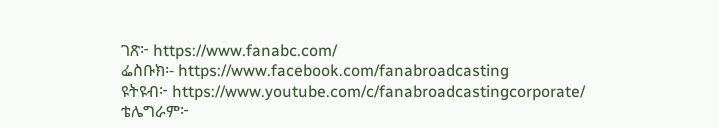ገጽ፦ https://www.fanabc.com/
ፌስቡክ፡- https://www.facebook.com/fanabroadcasting
ዩትዩብ፦ https://www.youtube.com/c/fanabroadcastingcorporate/
ቴሌግራም፦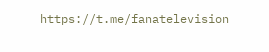https://t.me/fanatelevision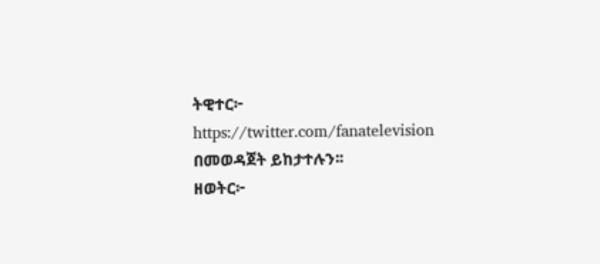ትዊተር፦ https://twitter.com/fanatelevision በመወዳጀት ይከታተሉን፡፡
ዘወትር፦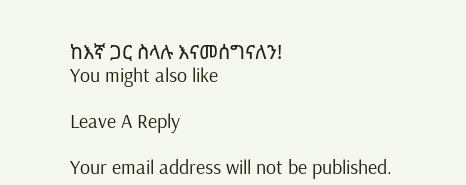ከእኛ ጋር ስላሉ እናመሰግናለን!
You might also like

Leave A Reply

Your email address will not be published.